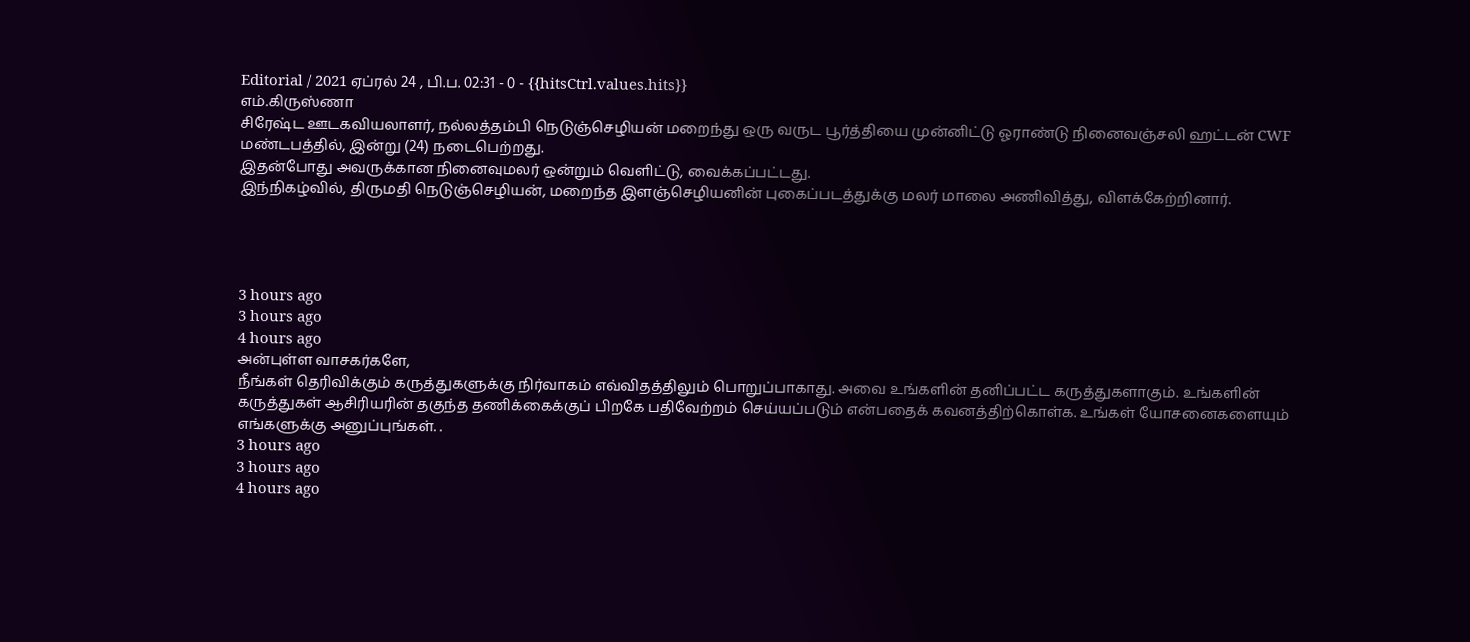Editorial / 2021 ஏப்ரல் 24 , பி.ப. 02:31 - 0 - {{hitsCtrl.values.hits}}
எம்.கிருஸ்ணா
சிரேஷ்ட ஊடகவியலாளர், நல்லத்தம்பி நெடுஞ்செழியன் மறைந்து ஒரு வருட பூர்த்தியை முன்னிட்டு ஓராண்டு நினைவஞ்சலி ஹட்டன் CWF மண்டபத்தில், இன்று (24) நடைபெற்றது.
இதன்போது அவருக்கான நினைவுமலர் ஒன்றும் வெளிட்டு, வைக்கப்பட்டது.
இந்நிகழ்வில், திருமதி நெடுஞ்செழியன், மறைந்த இளஞ்செழியனின் புகைப்படத்துக்கு மலர் மாலை அணிவித்து, விளக்கேற்றினார்.




3 hours ago
3 hours ago
4 hours ago
அன்புள்ள வாசகர்களே,
நீங்கள் தெரிவிக்கும் கருத்துகளுக்கு நிர்வாகம் எவ்விதத்திலும் பொறுப்பாகாது. அவை உங்களின் தனிப்பட்ட கருத்துகளாகும். உங்களின் கருத்துகள் ஆசிரியரின் தகுந்த தணிக்கைக்குப் பிறகே பதிவேற்றம் செய்யப்படும் என்பதைக் கவனத்திற்கொள்க. உங்கள் யோசனைகளையும் எங்களுக்கு அனுப்புங்கள். .
3 hours ago
3 hours ago
4 hours ago